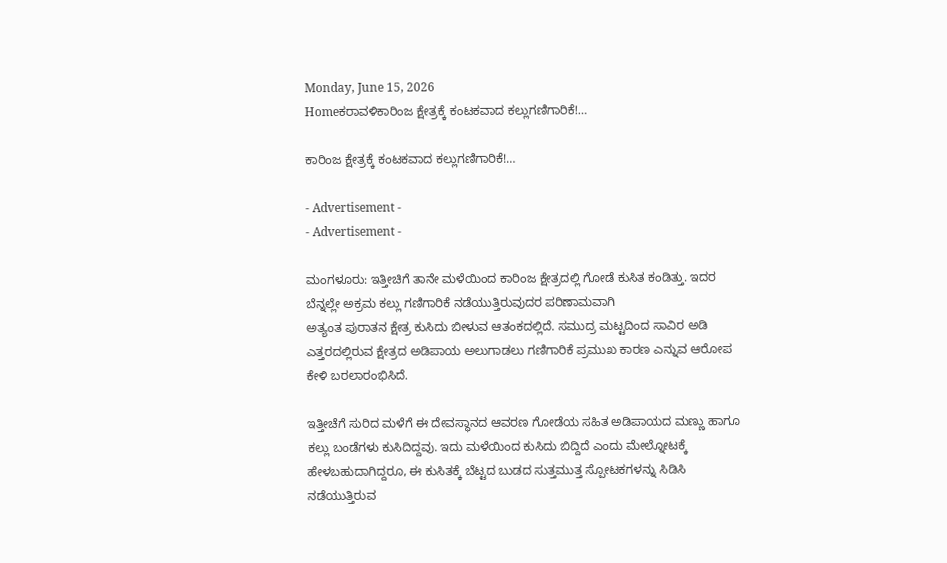Monday, June 15, 2026
Homeಕರಾವಳಿಕಾರಿಂಜ ಕ್ಷೇತ್ರಕ್ಕೆ ಕಂಟಕವಾದ ಕಲ್ಲುಗಣಿಗಾರಿಕೆ!…

ಕಾರಿಂಜ ಕ್ಷೇತ್ರಕ್ಕೆ ಕಂಟಕವಾದ ಕಲ್ಲುಗಣಿಗಾರಿಕೆ!…

- Advertisement -
- Advertisement -

ಮಂಗಳೂರು: ಇತ್ತೀಚಿಗೆ ತಾನೇ ಮಳೆಯಿಂದ ಕಾರಿಂಜ ಕ್ಷೇತ್ರದಲ್ಲಿ ಗೋಡೆ ಕುಸಿತ ಕಂಡಿತ್ತು. ಇದರ ಬೆನ್ನಲ್ಲೇ ಅಕ್ರಮ ಕಲ್ಲು ಗಣಿಗಾರಿಕೆ ನಡೆಯುತ್ತಿರುವುದರ ಪರಿಣಾಮವಾಗಿ
ಅತ್ಯಂತ ಪುರಾತನ ಕ್ಷೇತ್ರ ಕುಸಿದು ಬೀಳುವ ಆತಂಕದಲ್ಲಿದೆ. ಸಮುದ್ರ ಮಟ್ಟದಿಂದ ಸಾವಿರ ಅಡಿ ಎತ್ತರದಲ್ಲಿರುವ ಕ್ಷೇತ್ರದ ಅಡಿಪಾಯ ಅಲುಗಾಡಲು ಗಣಿಗಾರಿಕೆ ಪ್ರಮುಖ ಕಾರಣ ಎನ್ನುವ ಆರೋಪ ಕೇಳಿ ಬರಲಾರಂಭಿಸಿದೆ.

ಇತ್ತೀಚೆಗೆ ಸುರಿದ ಮಳೆಗೆ ಈ ದೇವಸ್ಥಾನದ ಆವರಣ ಗೋಡೆಯ ಸಹಿತ ಅಡಿಪಾಯದ ಮಣ್ಣು ಹಾಗೂ ಕಲ್ಲು ಬಂಡೆಗಳು ಕುಸಿದಿದ್ದವು. ಇದು ಮಳೆಯಿಂದ ಕುಸಿದು ಬಿದ್ದಿದೆ ಎಂದು ಮೇಲ್ನೋಟಕ್ಕೆ ಹೇಳಬಹುದಾಗಿದ್ದರೂ, ಈ ಕುಸಿತಕ್ಕೆ ಬೆಟ್ಟದ ಬುಡದ ಸುತ್ತಮುತ್ತ ಸ್ಪೋಟಕಗಳನ್ನು ಸಿಡಿಸಿ ನಡೆಯುತ್ತಿರುವ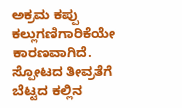ಅಕ್ರಮ ಕಪ್ಪು ಕಲ್ಲುಗಣಿಗಾರಿಕೆಯೇ ಕಾರಣವಾಗಿದೆ. ಸ್ಪೋಟದ ತೀವ್ರತೆಗೆ ಬೆಟ್ಟದ ಕಲ್ಲಿನ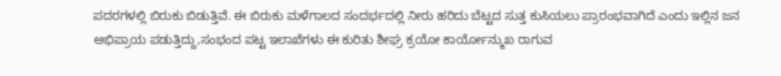ಪದರಗಳಲ್ಲಿ ಬಿರುಕು ಬಿಡುತ್ತಿವೆ. ಈ ಬಿರುಕು ಮಳೆಗಾಲದ ಸಂದರ್ಭದಲ್ಲಿ ನೀರು ಹರಿದು ಬೆಟ್ಟದ ಸುತ್ತ ಕುಸಿಯಲು ಪ್ರಾರಂಭವಾಗಿದೆ ಎಂದು ಇಲ್ಲಿನ ಜನ ಅಭಿಪ್ರಾಯ ಪಡುತ್ತಿದ್ದು,ಸಂಭಂದ ಪಟ್ಟ ಇಲಾಖೆಗಳು ಈ ಕುರಿತು ಶೀಘ್ರ ಕ್ರಯೋ ಕಾರ್ಯೋನ್ಮುಖ ರಾಗುವ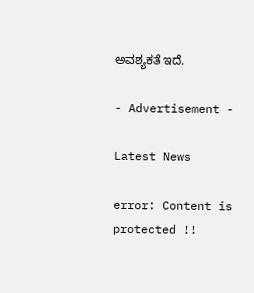ಅವಶ್ಯಕತೆ ಇದೆ.

- Advertisement -

Latest News

error: Content is protected !!